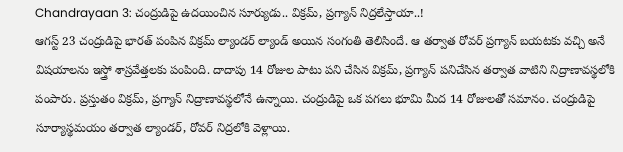Chandrayaan 3: చంద్రుడిపై ఉదయించిన సూర్యుడు.. విక్రమ్, ప్రగ్యాన్ నిద్రలేస్తాయా..!
ఆగస్ట్ 23 చంద్రుడిపై భారత్ పంపిన విక్రమ్ ల్యాండర్ ల్యాండ్ అయిన సంగంతి తెలిసిందే. ఆ తర్వాత రోవర్ ప్రగ్యాన్ బయటకు వచ్చి అనే విషయాలను ఇస్త్రో శాస్రవేత్తలకు పంపింది. దాదాపు 14 రోజుల పాటు పని చేసిన విక్రమ్, ప్రగ్యాన్ పనిచేసిన తర్వాత వాటిని నిద్రాణావస్థలోకి పంపారు. ప్రస్తుతం విక్రమ్, ప్రగ్యాన్ నిద్రాణావస్థలోనే ఉన్నాయి. చంద్రుడిపై ఒక పగలు భూమి మీద 14 రోజులతో సమానం. చంద్రుడిపై సూర్యాస్థమయం తర్వాత ల్యాండర్, రోవర్ నిద్రలోకి వెళ్లాయి.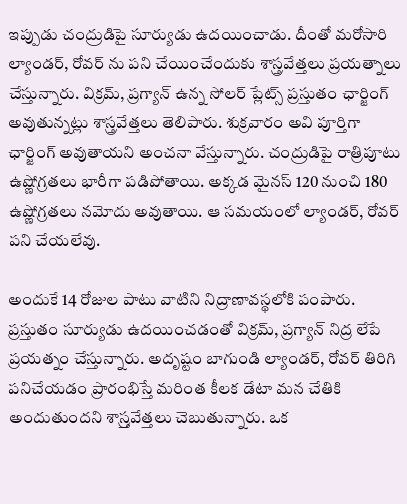ఇప్పుడు చంద్రుడిపై సూర్యుడు ఉదయించాడు. దీంతో మరోసారి ల్యాండర్, రోవర్ ను పని చేయించేందుకు శాస్త్రవేత్తలు ప్రయత్నాలు చేస్తున్నారు. విక్రమ్, ప్రగ్యాన్ ఉన్న సోలర్ ప్లేట్స్ ప్రస్తుతం ఛార్జింగ్ అవుతున్నట్లు శాస్త్రవేత్తలు తెలిపారు. శుక్రవారం అవి పూర్తిగా ఛార్జింగ్ అవుతాయని అంచనా వేస్తున్నారు. చంద్రుడిపై రాత్రిపూటు ఉష్ణోగ్రతలు భారీగా పడిపోతాయి. అక్కడ మైనస్ 120 నుంచి 180 ఉష్ణోగ్రతలు నమోదు అవుతాయి. ఆ సమయంలో ల్యాండర్, రోవర్ పని చేయలేవు.

అందుకే 14 రోజుల పాటు వాటిని నిద్రాణావస్థలోకి పంపారు. ప్రస్తుతం సూర్యుడు ఉదయించడంతో విక్రమ్, ప్రగ్యాన్ నిద్ర లేపే ప్రయత్నం చేస్తున్నారు. అదృష్టం బాగుండి ల్యాండర్, రోవర్ తిరిగి పనిచేయడం ప్రారంభిస్తే మరింత కీలక డేటా మన చేతికి అందుతుందని శాస్ర్తవేత్తలు చెబుతున్నారు. ఒక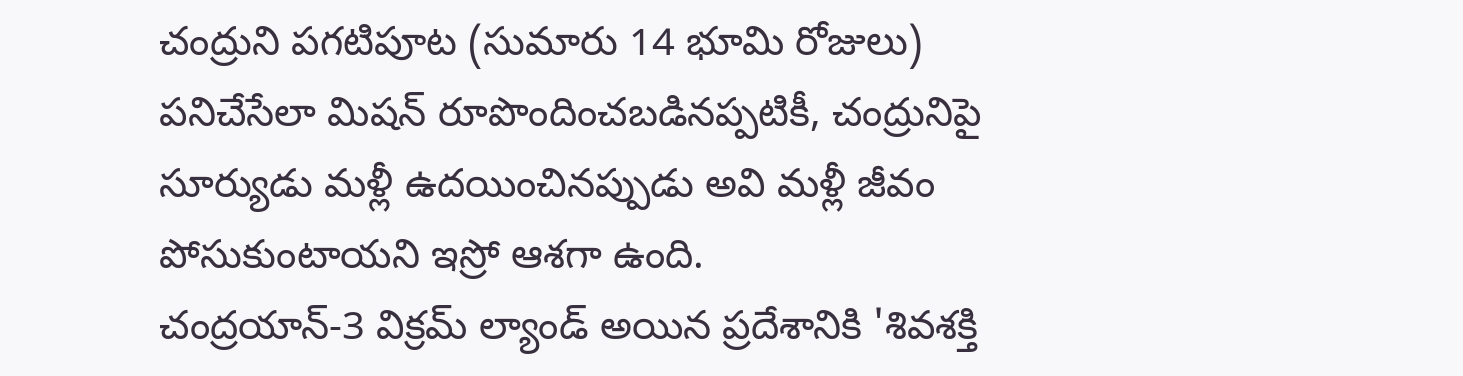చంద్రుని పగటిపూట (సుమారు 14 భూమి రోజులు) పనిచేసేలా మిషన్ రూపొందించబడినప్పటికీ, చంద్రునిపై సూర్యుడు మళ్లీ ఉదయించినప్పుడు అవి మళ్లీ జీవం పోసుకుంటాయని ఇస్రో ఆశగా ఉంది.
చంద్రయాన్-3 విక్రమ్ ల్యాండ్ అయిన ప్రదేశానికి 'శివశక్తి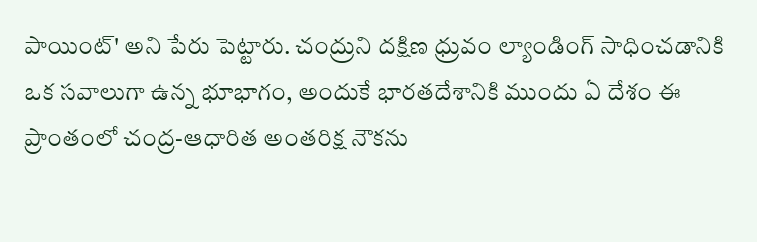పాయింట్' అని పేరు పెట్టారు. చంద్రుని దక్షిణ ధ్రువం ల్యాండింగ్ సాధించడానికి ఒక సవాలుగా ఉన్న భూభాగం, అందుకే భారతదేశానికి ముందు ఏ దేశం ఈ ప్రాంతంలో చంద్ర-ఆధారిత అంతరిక్ష నౌకను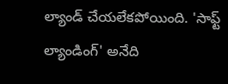ల్యాండ్ చేయలేకపోయింది. 'సాఫ్ట్ ల్యాండింగ్' అనేది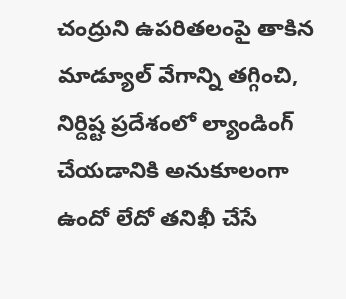చంద్రుని ఉపరితలంపై తాకిన మాడ్యూల్ వేగాన్ని తగ్గించి, నిర్దిష్ట ప్రదేశంలో ల్యాండింగ్ చేయడానికి అనుకూలంగా ఉందో లేదో తనిఖీ చేసే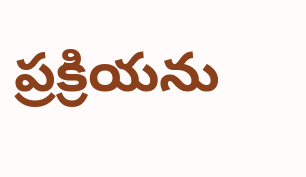ప్రక్రియను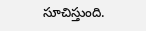సూచిస్తుంది.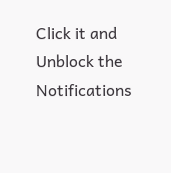Click it and Unblock the Notifications